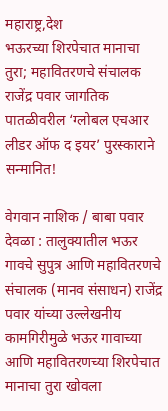महाराष्ट्र,देश
भऊरच्या शिरपेचात मानाचा तुरा; महावितरणचे संचालक राजेंद्र पवार जागतिक पातळीवरील ‘ग्लोबल एचआर लीडर ऑफ द इयर’ पुरस्काराने सन्मानित!

वेगवान नाशिक / बाबा पवार
देवळा : तालुक्यातील भऊर गावचे सुपुत्र आणि महावितरणचे संचालक (मानव संसाधन) राजेंद्र पवार यांच्या उल्लेखनीय कामगिरीमुळे भऊर गावाच्या आणि महावितरणच्या शिरपेचात मानाचा तुरा खोवला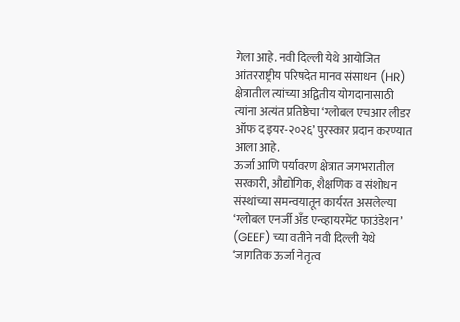गेला आहे. नवी दिल्ली येथे आयोजित आंतरराष्ट्रीय परिषदेत मानव संसाधन (HR) क्षेत्रातील त्यांच्या अद्वितीय योगदानासाठी त्यांना अत्यंत प्रतिष्ठेचा ‘ग्लोबल एचआर लीडर ऑफ द इयर-२०२६’ पुरस्कार प्रदान करण्यात आला आहे.
ऊर्जा आणि पर्यावरण क्षेत्रात जगभरातील सरकारी, औद्योगिक, शैक्षणिक व संशोधन संस्थांच्या समन्वयातून कार्यरत असलेल्या ‘ग्लोबल एनर्जी अँड एन्व्हायरमेंट फाउंडेशन’ (GEEF) च्या वतीने नवी दिल्ली येथे ‘जागतिक ऊर्जा नेतृत्व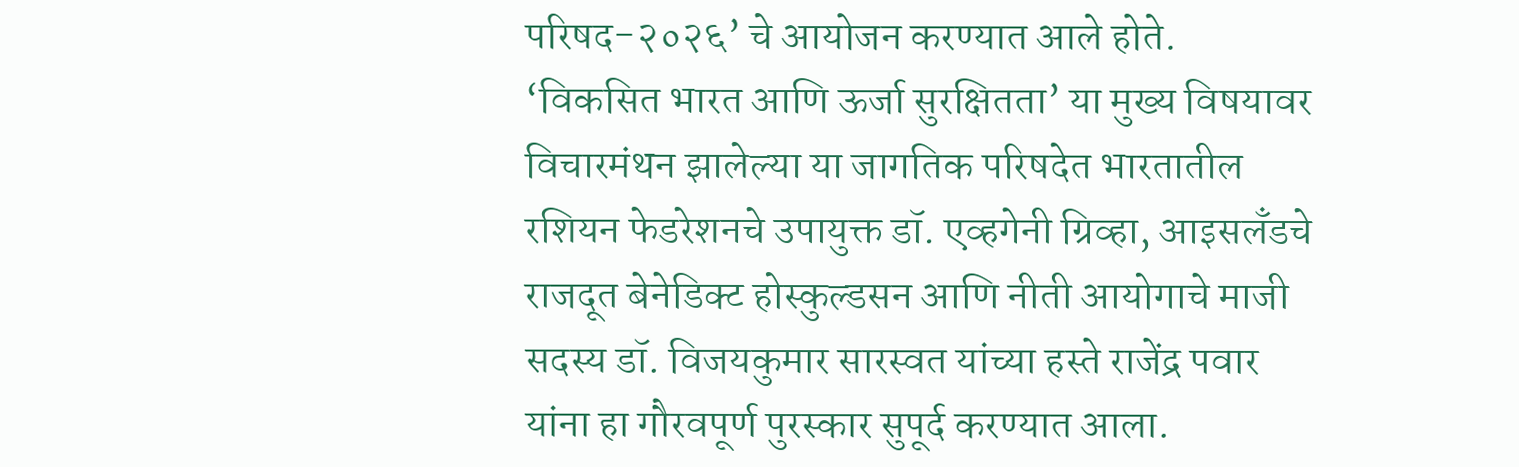परिषद-२०२६’ चे आयोजन करण्यात आले होते. ‘विकसित भारत आणि ऊर्जा सुरक्षितता’ या मुख्य विषयावर विचारमंथन झालेल्या या जागतिक परिषदेत भारतातील रशियन फेडरेशनचे उपायुक्त डॉ. एव्हगेनी ग्रिव्हा, आइसलँडचे राजदूत बेनेडिक्ट होस्कुल्डसन आणि नीती आयोगाचे माजी सदस्य डॉ. विजयकुमार सारस्वत यांच्या हस्ते राजेंद्र पवार यांना हा गौरवपूर्ण पुरस्कार सुपूर्द करण्यात आला.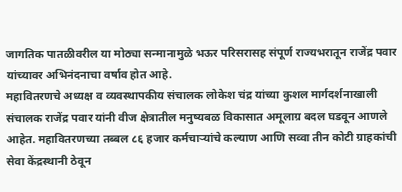जागतिक पातळीवरील या मोठ्या सन्मानामुळे भऊर परिसरासह संपूर्ण राज्यभरातून राजेंद्र पवार यांच्यावर अभिनंदनाचा वर्षाव होत आहे.
महावितरणचे अध्यक्ष व व्यवस्थापकीय संचालक लोकेश चंद्र यांच्या कुशल मार्गदर्शनाखाली संचालक राजेंद्र पवार यांनी वीज क्षेत्रातील मनुष्यबळ विकासात अमूलाग्र बदल घडवून आणले आहेत. महावितरणच्या तब्बल ८६ हजार कर्मचाऱ्यांचे कल्याण आणि सव्वा तीन कोटी ग्राहकांची सेवा केंद्रस्थानी ठेवून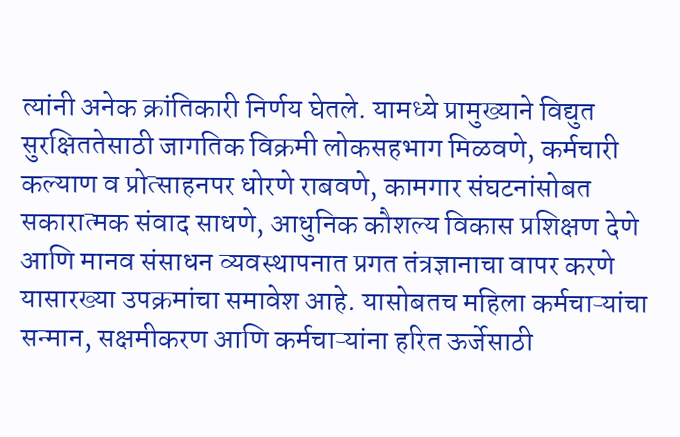त्यांनी अनेक क्रांतिकारी निर्णय घेतले. यामध्ये प्रामुख्याने विद्युत सुरक्षिततेसाठी जागतिक विक्रमी लोकसहभाग मिळवणे, कर्मचारी कल्याण व प्रोत्साहनपर धोरणे राबवणे, कामगार संघटनांसोबत सकारात्मक संवाद साधणे, आधुनिक कौशल्य विकास प्रशिक्षण देणे आणि मानव संसाधन व्यवस्थापनात प्रगत तंत्रज्ञानाचा वापर करणे यासारख्या उपक्रमांचा समावेश आहे. यासोबतच महिला कर्मचाऱ्यांचा सन्मान, सक्षमीकरण आणि कर्मचाऱ्यांना हरित ऊर्जेसाठी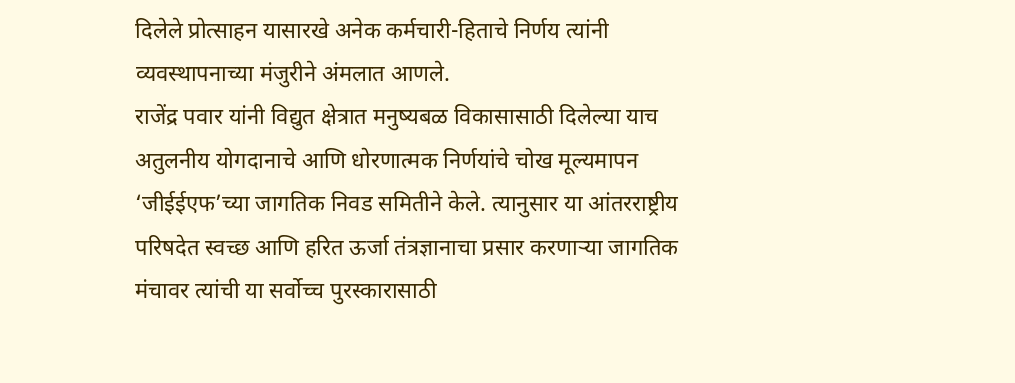दिलेले प्रोत्साहन यासारखे अनेक कर्मचारी-हिताचे निर्णय त्यांनी व्यवस्थापनाच्या मंजुरीने अंमलात आणले.
राजेंद्र पवार यांनी विद्युत क्षेत्रात मनुष्यबळ विकासासाठी दिलेल्या याच अतुलनीय योगदानाचे आणि धोरणात्मक निर्णयांचे चोख मूल्यमापन ‘जीईईएफ’च्या जागतिक निवड समितीने केले. त्यानुसार या आंतरराष्ट्रीय परिषदेत स्वच्छ आणि हरित ऊर्जा तंत्रज्ञानाचा प्रसार करणाऱ्या जागतिक मंचावर त्यांची या सर्वोच्च पुरस्कारासाठी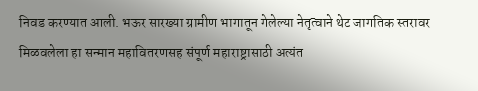निवड करण्यात आली. भऊर सारख्या ग्रामीण भागातून गेलेल्या नेतृत्वाने थेट जागतिक स्तरावर मिळवलेला हा सन्मान महावितरणसह संपूर्ण महाराष्ट्रासाठी अत्यंत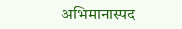अभिमानास्पद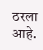ठरला आहे.